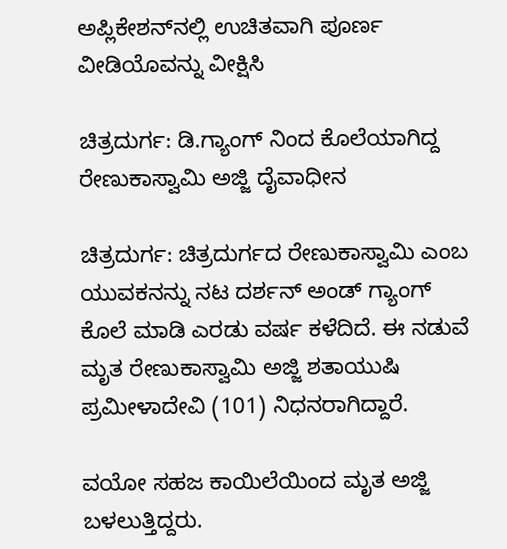ಅಪ್ಲಿಕೇಶನ್‌ನಲ್ಲಿ ಉಚಿತವಾಗಿ ಪೂರ್ಣ ವೀಡಿಯೊವನ್ನು ವೀಕ್ಷಿಸಿ

ಚಿತ್ರದುರ್ಗ: ಡಿ.ಗ್ಯಾಂಗ್ ನಿಂದ ಕೊಲೆಯಾಗಿದ್ದ ರೇಣುಕಾಸ್ವಾಮಿ ಅಜ್ಜಿ ದೈವಾಧೀನ

ಚಿತ್ರದುರ್ಗ: ಚಿತ್ರದುರ್ಗದ ರೇಣುಕಾಸ್ವಾಮಿ ಎಂಬ ಯುವಕನನ್ನು ನಟ ದರ್ಶನ್ ಅಂಡ್ ಗ್ಯಾಂಗ್ ಕೊಲೆ ಮಾಡಿ ಎರಡು ವರ್ಷ ಕಳೆದಿದೆ. ಈ ನಡುವೆ ಮೃತ ರೇಣುಕಾಸ್ವಾಮಿ ಅಜ್ಜಿ ಶತಾಯುಷಿ ಪ್ರಮೀಳಾದೇವಿ (101) ನಿಧನರಾಗಿದ್ದಾರೆ.

ವಯೋ ಸಹಜ ಕಾಯಿಲೆಯಿಂದ ಮೃತ ಅಜ್ಜಿ ಬಳಲುತ್ತಿದ್ದರು.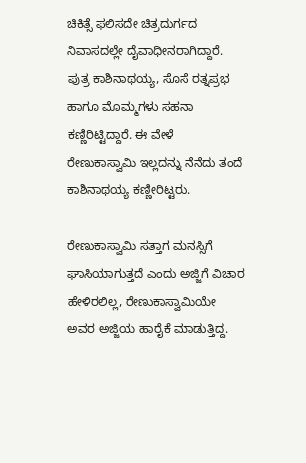ಚಿಕಿತ್ಸೆ ಫಲಿಸದೇ ಚಿತ್ರದುರ್ಗದ ನಿವಾಸದಲ್ಲೇ ದೈವಾಧೀನರಾಗಿದ್ದಾರೆ. ಪುತ್ರ ಕಾಶಿನಾಥಯ್ಯ, ಸೊಸೆ ರತ್ನಪ್ರಭ ಹಾಗೂ ಮೊಮ್ಮಗಳು ಸಹನಾ ಕಣ್ಣಿರಿಟ್ಟಿದ್ದಾರೆ. ಈ ವೇಳೆ ರೇಣುಕಾಸ್ವಾಮಿ ಇಲ್ಲದನ್ನು ನೆನೆದು ತಂದೆ ಕಾಶಿನಾಥಯ್ಯ ಕಣ್ಣೀರಿಟ್ಟರು.

ರೇಣುಕಾಸ್ವಾಮಿ ಸತ್ತಾಗ ಮನಸ್ಸಿಗೆ ಘಾಸಿಯಾಗುತ್ತದೆ ಎಂದು ಅಜ್ಜಿಗೆ ವಿಚಾರ ಹೇಳಿರಲಿಲ್ಲ, ರೇಣುಕಾಸ್ವಾಮಿಯೇ ಅವರ ಅಜ್ಜಿಯ ಹಾರೈಕೆ ಮಾಡುತ್ತಿದ್ದ.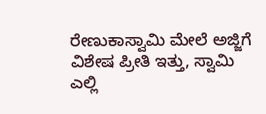ರೇಣುಕಾಸ್ವಾಮಿ ಮೇಲೆ ಅಜ್ಜಿಗೆ ವಿಶೇಷ ಪ್ರೀತಿ ಇತ್ತು, ಸ್ವಾಮಿ ಎಲ್ಲಿ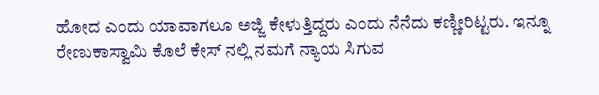ಹೋದ ಎಂದು ಯಾವಾಗಲೂ ಅಜ್ಜಿ ಕೇಳುತ್ತಿದ್ದರು ಎಂದು ನೆನೆದು ಕಣ್ಣೀರಿಟ್ಟರು. ಇನ್ನೂ ರೇಣುಕಾಸ್ವಾಮಿ ಕೊಲೆ ಕೇಸ್ ನಲ್ಲಿ ನಮಗೆ ನ್ಯಾಯ ಸಿಗುವ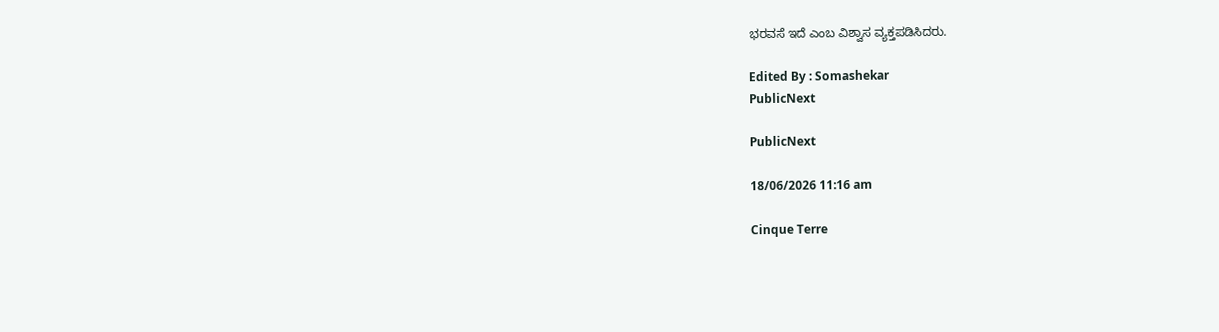ಭರವಸೆ ಇದೆ ಎಂಬ ವಿಶ್ವಾಸ ವ್ಯಕ್ತಪಡಿಸಿದರು.

Edited By : Somashekar
PublicNext

PublicNext

18/06/2026 11:16 am

Cinque Terre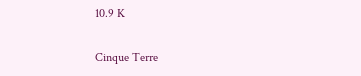10.9 K

Cinque Terre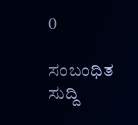0

ಸಂಬಂಧಿತ ಸುದ್ದಿ